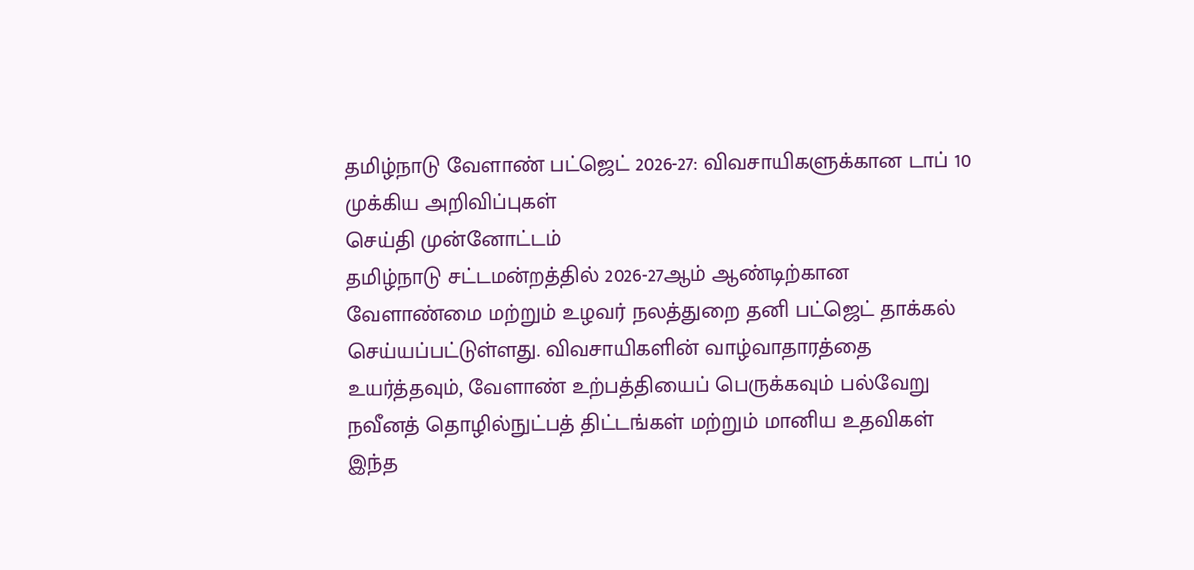தமிழ்நாடு வேளாண் பட்ஜெட் 2026-27: விவசாயிகளுக்கான டாப் 10 முக்கிய அறிவிப்புகள்
செய்தி முன்னோட்டம்
தமிழ்நாடு சட்டமன்றத்தில் 2026-27ஆம் ஆண்டிற்கான வேளாண்மை மற்றும் உழவர் நலத்துறை தனி பட்ஜெட் தாக்கல் செய்யப்பட்டுள்ளது. விவசாயிகளின் வாழ்வாதாரத்தை உயர்த்தவும், வேளாண் உற்பத்தியைப் பெருக்கவும் பல்வேறு நவீனத் தொழில்நுட்பத் திட்டங்கள் மற்றும் மானிய உதவிகள் இந்த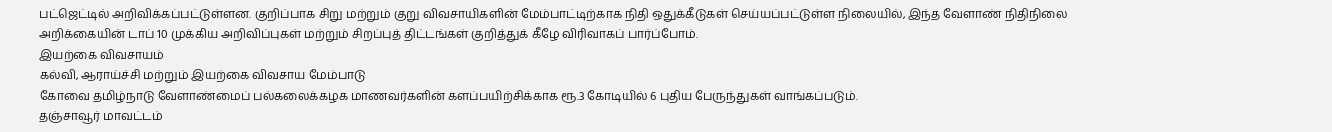பட்ஜெட்டில் அறிவிக்கப்பட்டுள்ளன. குறிப்பாக சிறு மற்றும் குறு விவசாயிகளின் மேம்பாட்டிற்காக நிதி ஒதுக்கீடுகள் செய்யப்பட்டுள்ள நிலையில், இந்த வேளாண் நிதிநிலை அறிக்கையின் டாப் 10 முக்கிய அறிவிப்புகள் மற்றும் சிறப்புத் திட்டங்கள் குறித்துக் கீழே விரிவாகப் பார்ப்போம்.
இயற்கை விவசாயம்
கல்வி, ஆராய்ச்சி மற்றும் இயற்கை விவசாய மேம்பாடு
கோவை தமிழ்நாடு வேளாண்மைப் பல்கலைக்கழக மாணவர்களின் களப்பயிற்சிக்காக ரூ.3 கோடியில் 6 புதிய பேருந்துகள் வாங்கப்படும்.
தஞ்சாவூர் மாவட்டம்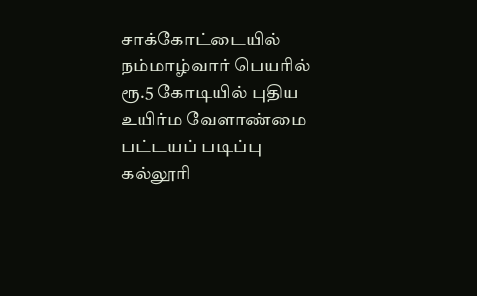சாக்கோட்டையில் நம்மாழ்வார் பெயரில் ரூ.5 கோடியில் புதிய உயிர்ம வேளாண்மை பட்டயப் படிப்பு கல்லூரி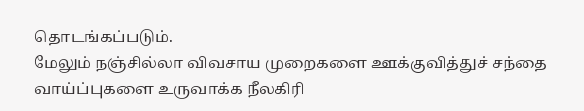தொடங்கப்படும்.
மேலும் நஞ்சில்லா விவசாய முறைகளை ஊக்குவித்துச் சந்தை வாய்ப்புகளை உருவாக்க நீலகிரி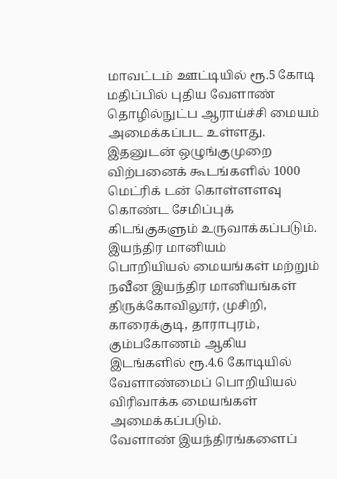மாவட்டம் ஊட்டியில் ரூ.5 கோடி மதிப்பில் புதிய வேளாண் தொழில்நுட்ப ஆராய்ச்சி மையம் அமைக்கப்பட உள்ளது.
இதனுடன் ஒழுங்குமுறை விற்பனைக் கூடங்களில் 1000 மெட்ரிக் டன் கொள்ளளவு கொண்ட சேமிப்புக் கிடங்குகளும் உருவாக்கப்படும்.
இயந்திர மானியம்
பொறியியல் மையங்கள் மற்றும் நவீன இயந்திர மானியங்கள்
திருக்கோவிலூர், முசிறி, காரைக்குடி, தாராபுரம், கும்பகோணம் ஆகிய இடங்களில் ரூ.4.6 கோடியில் வேளாண்மைப் பொறியியல் விரிவாக்க மையங்கள் அமைக்கப்படும்.
வேளாண் இயந்திரங்களைப்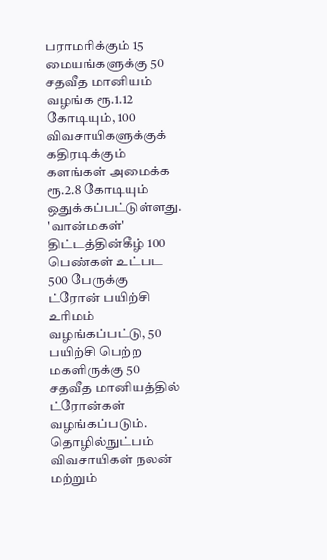பராமரிக்கும் 15 மையங்களுக்கு 50 சதவீத மானியம் வழங்க ரூ.1.12 கோடியும், 100 விவசாயிகளுக்குக் கதிரடிக்கும் களங்கள் அமைக்க ரூ.2.8 கோடியும் ஒதுக்கப்பட்டுள்ளது.
'வான்மகள்' திட்டத்தின்கீழ் 100 பெண்கள் உட்பட 500 பேருக்கு ட்ரோன் பயிற்சி உரிமம் வழங்கப்பட்டு, 50 பயிற்சி பெற்ற மகளிருக்கு 50 சதவீத மானியத்தில் ட்ரோன்கள் வழங்கப்படும்.
தொழில்நுட்பம்
விவசாயிகள் நலன் மற்றும்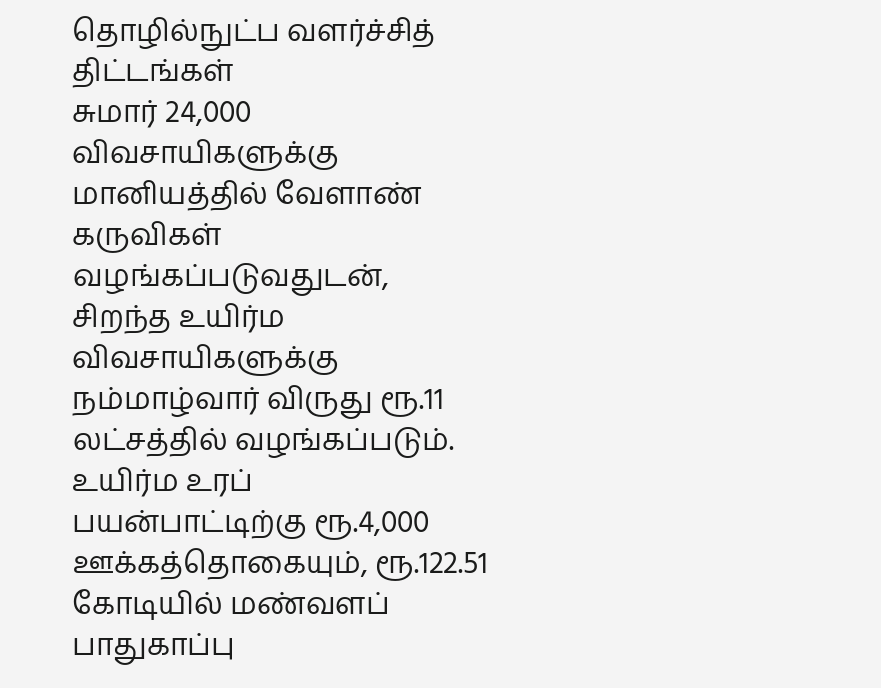தொழில்நுட்ப வளர்ச்சித் திட்டங்கள்
சுமார் 24,000 விவசாயிகளுக்கு மானியத்தில் வேளாண் கருவிகள் வழங்கப்படுவதுடன், சிறந்த உயிர்ம விவசாயிகளுக்கு நம்மாழ்வார் விருது ரூ.11 லட்சத்தில் வழங்கப்படும்.
உயிர்ம உரப் பயன்பாட்டிற்கு ரூ.4,000 ஊக்கத்தொகையும், ரூ.122.51 கோடியில் மண்வளப் பாதுகாப்பு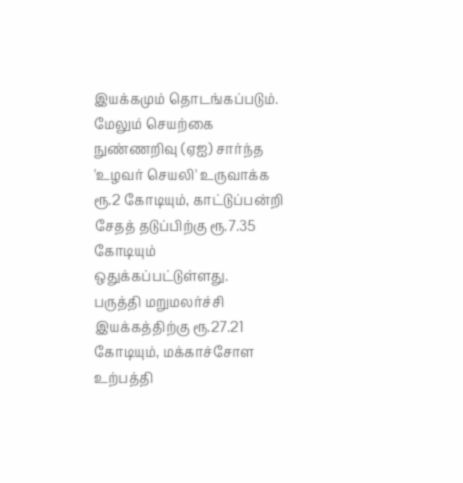இயக்கமும் தொடங்கப்படும்.
மேலும் செயற்கை நுண்ணறிவு (ஏஐ) சார்ந்த 'உழவர் செயலி' உருவாக்க ரூ.2 கோடியும், காட்டுப்பன்றி சேதத் தடுப்பிற்கு ரூ.7.35 கோடியும் ஒதுக்கப்பட்டுள்ளது.
பருத்தி மறுமலர்ச்சி இயக்கத்திற்கு ரூ.27.21 கோடியும், மக்காச்சோள உற்பத்தி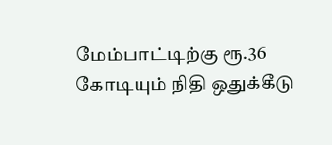மேம்பாட்டிற்கு ரூ.36 கோடியும் நிதி ஒதுக்கீடு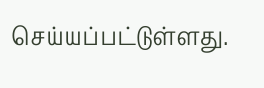செய்யப்பட்டுள்ளது.